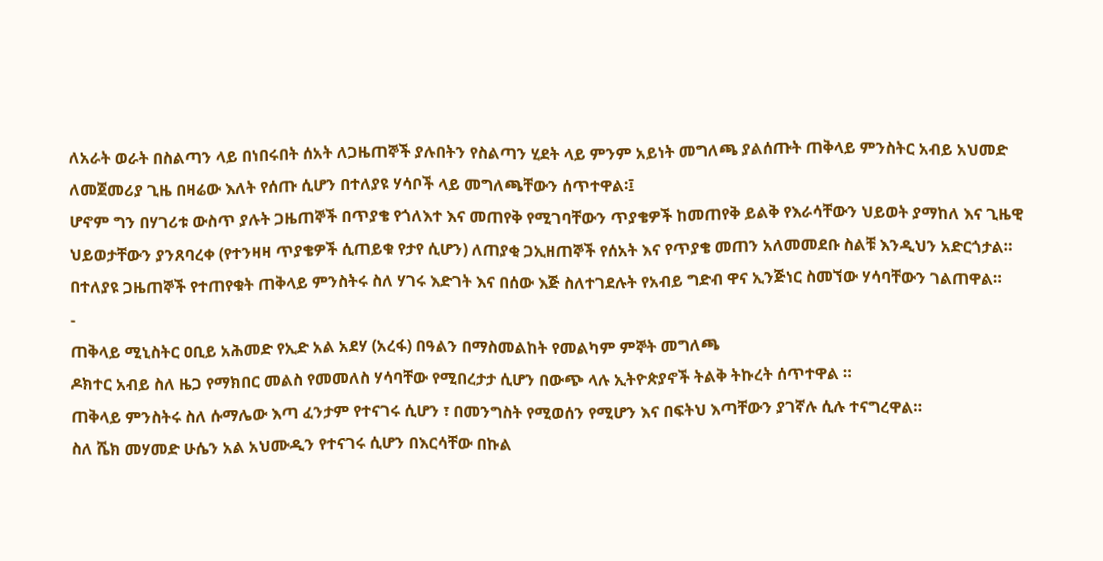ለአራት ወራት በስልጣን ላይ በነበሩበት ሰአት ለጋዜጠኞች ያሉበትን የስልጣን ሂደት ላይ ምንም አይነት መግለጫ ያልሰጡት ጠቅላይ ምንስትር አብይ አህመድ ለመጀመሪያ ጊዜ በዛሬው እለት የሰጡ ሲሆን በተለያዩ ሃሳቦች ላይ መግለጫቸውን ሰጥተዋል፡፤
ሆኖም ግን በሃገሪቱ ውስጥ ያሉት ጋዜጠኞች በጥያቄ የጎለእተ እና መጠየቅ የሚገባቸውን ጥያቄዎች ከመጠየቅ ይልቅ የእራሳቸውን ህይወት ያማከለ እና ጊዜዊ ህይወታቸውን ያንጸባረቀ (የተንዛዛ ጥያቄዎች ሲጠይቁ የታየ ሲሆን) ለጠያቂ ጋኢዘጠኞች የሰአት እና የጥያቄ መጠን አለመመደቡ ስልቹ እንዲህን አድርጎታል።
በተለያዩ ጋዜጠኞች የተጠየቁት ጠቅላይ ምንስትሩ ስለ ሃገሩ እድገት እና በሰው እጅ ስለተገደሉት የአብይ ግድብ ዋና ኢንጅነር ስመኘው ሃሳባቸውን ገልጠዋል።
-
ጠቅላይ ሚኒስትር ዐቢይ አሕመድ የኢድ አል አደሃ (አረፋ) በዓልን በማስመልከት የመልካም ምኞት መግለጫ
ዶክተር አብይ ስለ ዜጋ የማክበር መልስ የመመለስ ሃሳባቸው የሚበረታታ ሲሆን በውጭ ላሉ ኢትዮጵያኖች ትልቅ ትኩረት ሰጥተዋል ።
ጠቅላይ ምንስትሩ ስለ ሱማሌው እጣ ፈንታም የተናገሩ ሲሆን ፣ በመንግስት የሚወሰን የሚሆን እና በፍትህ እጣቸውን ያገኛሉ ሲሉ ተናግረዋል።
ስለ ሼክ መሃመድ ሁሴን አል አህሙዲን የተናገሩ ሲሆን በእርሳቸው በኩል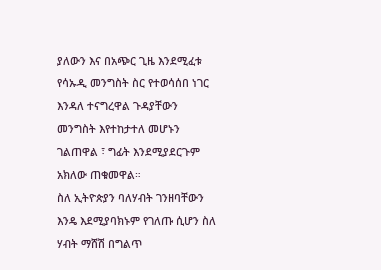ያለውን እና በአጭር ጊዜ እንደሚፈቱ የሳኡዲ መንግስት ስር የተወሳሰበ ነገር እንዳለ ተናግረዋል ጉዳያቸውን መንግስት እየተከታተለ መሆኑን ገልጠዋል ፣ ግፊት እንደሚያደርጉም አክለው ጠቁመዋል።
ስለ ኢትዮጵያን ባለሃብት ገንዘባቸውን እንዴ እደሚያባክኑም የገለጡ ሲሆን ስለ ሃብት ማሸሽ በግልጥ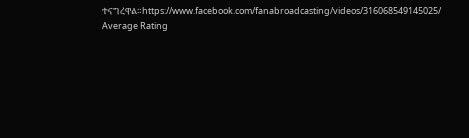ተናግረዋል።https://www.facebook.com/fanabroadcasting/videos/316068549145025/
Average Rating